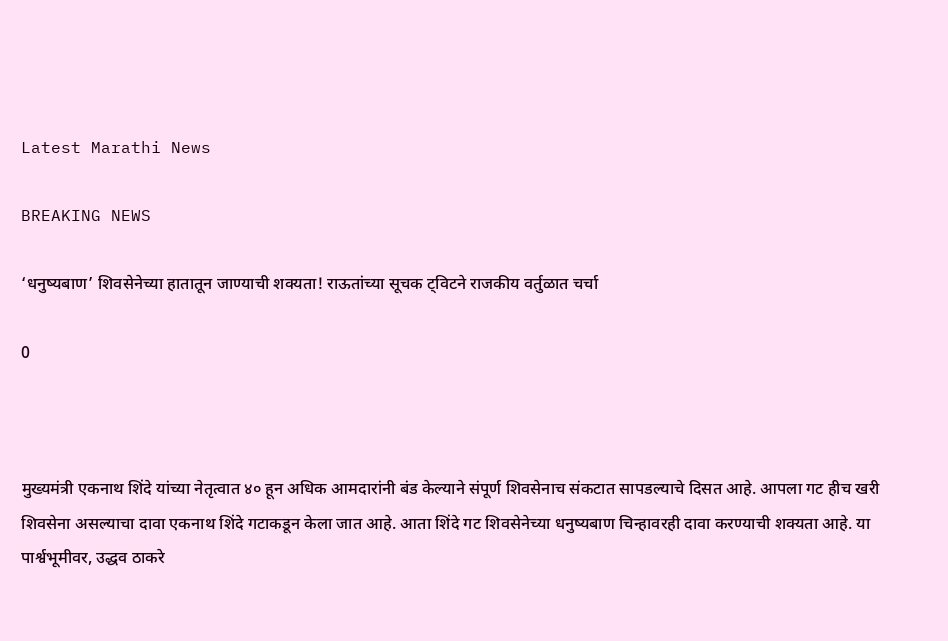Latest Marathi News

BREAKING NEWS

‘धनुष्यबाण’ शिवसेनेच्या हातातून जाण्याची शक्यता! राऊतांच्या सूचक ट्विटने राजकीय वर्तुळात चर्चा

0



मुख्यमंत्री एकनाथ शिंदे यांच्या नेतृत्वात ४० हून अधिक आमदारांनी बंड केल्याने संपूर्ण शिवसेनाच संकटात सापडल्याचे दिसत आहे. आपला गट हीच खरी शिवसेना असल्याचा दावा एकनाथ शिंदे गटाकडून केला जात आहे. आता शिंदे गट शिवसेनेच्या धनुष्यबाण चिन्हावरही दावा करण्याची शक्यता आहे. या पार्श्वभूमीवर, उद्धव ठाकरे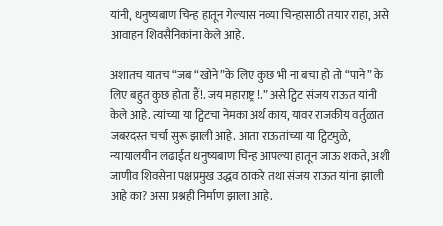यांनी, धनुष्यबाण चिन्ह हातून गेल्यास नव्या चिन्हासाठी तयार राहा, असे आवाहन शिवसैनिकांना केले आहे.

अशातच यातच “जब “खोने”के लिए कुछ भी ना बचा हो तो “पाने” के लिए बहुत कुछ होता हैं!. जय महाराष्ट्र !.” असे ट्विट संजय राऊत यांनी केले आहे. त्यांच्या या ट्विटचा नेमका अर्थ काय, यावर राजकीय वर्तुळात जबरदस्त चर्चा सुरू झाली आहे. आता राऊतांच्या या ट्विटमुळे, न्यायालयीन लढाईत धनुष्यबाण चिन्ह आपल्या हातून जाऊ शकते, अशी जाणीव शिवसेना पक्षप्रमुख उद्धव ठाकरे तथा संजय राऊत यांना झाली आहे का? असा प्रश्नही निर्माण झाला आहे.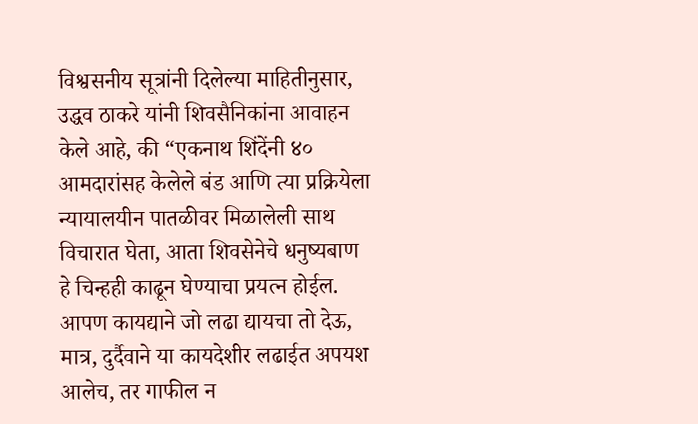विश्वसनीय सूत्रांनी दिलेल्या माहितीनुसार, उद्धव ठाकरे यांनी शिवसैनिकांना आवाहन केले आहे, की “एकनाथ शिंदेंनी ४० आमदारांसह केलेले बंड आणि त्या प्रक्रियेला न्यायालयीन पातळीवर मिळालेली साथ विचारात घेता, आता शिवसेनेचे धनुष्यबाण हे चिन्हही काढून घेण्याचा प्रयत्न होईल. आपण कायद्याने जो लढा द्यायचा तो देऊ, मात्र, दुर्दैवाने या कायदेशीर लढाईत अपयश आलेच, तर गाफील न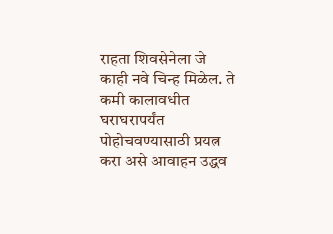राहता शिवसेनेला जे काही नवे चिन्ह मिळेल. ते कमी कालावधीत घराघरापर्यंत पोहोचवण्यासाठी प्रयत्न करा असे आवाहन उद्धव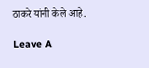ठाकरे यांनी केले आहे.

Leave A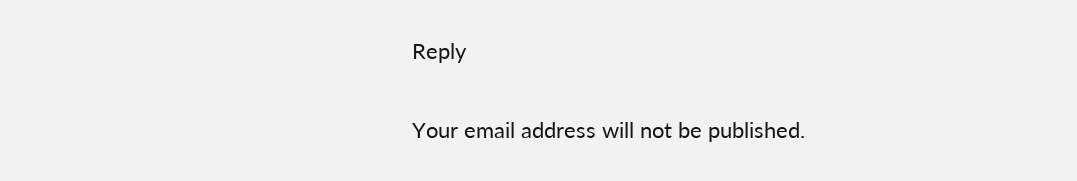Reply

Your email address will not be published.